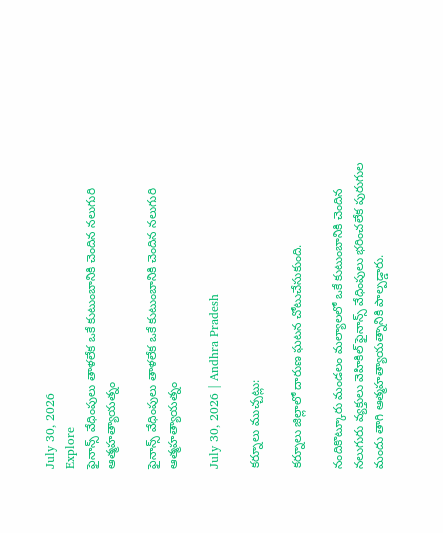July 30, 2026
Explore
ఫైనాన్స్ వేధింపులు తాళలేక ఒకే కుటుంబానికి చెందిన నలుగురి ఆత్మహత్యాయత్నం

ఫైనాన్స్ వేధింపులు తాళలేక ఒకే కుటుంబానికి చెందిన నలుగురి ఆత్మహత్యాయత్నం

July 30, 2026 | Andhra Pradesh

కర్నూలు ముచ్చట్లు:

కర్నూలు జిల్లాలో దారుణ ఘటన చోటుచేసుకుంది.

నందికొట్కూరు మండలం మల్యాలలో ఒకే కుటుంబానికి చెందిన నలుగురు వ్యక్తులు వెహికిల్ ఫైనాన్స్ వేధింపులు భరించలేక పురుగుల మందు తాగి ఆత్మహత్యాయత్నానికి పాల్పడ్డారు.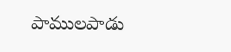పాములపాడు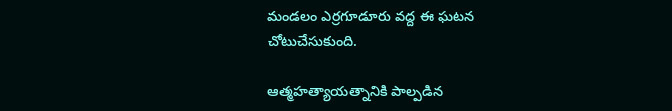మండలం ఎర్రగూడూరు వద్ద ఈ ఘటన చోటుచేసుకుంది.

ఆత్మహత్యాయత్నానికి పాల్పడిన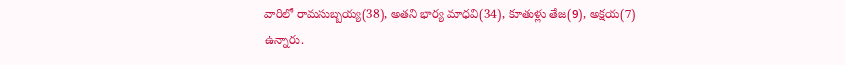వారిలో రామసుబ్బయ్య(38), అతని భార్య మాధవి(34), కూతుళ్లు తేజ(9), అక్షయ(7) ఉన్నారు.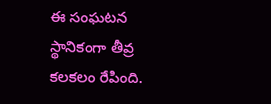ఈ సంఘటన స్థానికంగా తీవ్ర కలకలం రేపింది.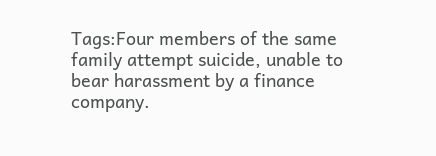Tags:Four members of the same family attempt suicide, unable to bear harassment by a finance company.